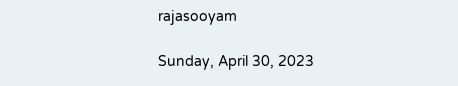rajasooyam

Sunday, April 30, 2023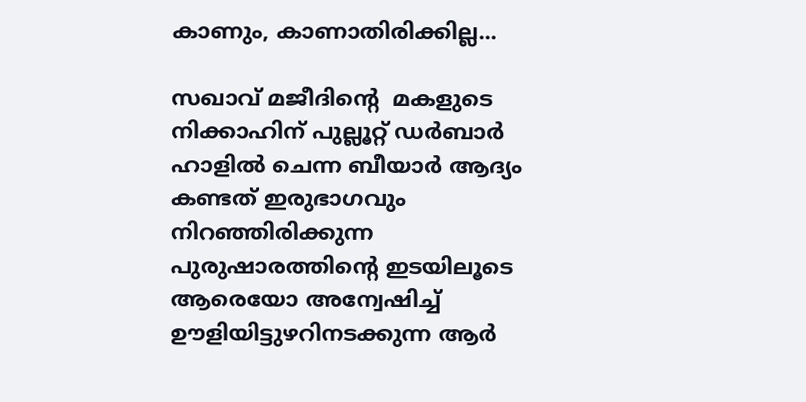കാണും, കാണാതിരിക്കില്ല...

സഖാവ് മജീദിന്‍റെ  മകളുടെ നിക്കാഹിന് പുല്ലൂറ്റ് ഡർബാർ ഹാളിൽ ചെന്ന ബീയാർ ആദ്യം കണ്ടത് ഇരുഭാഗവും നിറഞ്ഞിരിക്കുന്ന പുരുഷാരത്തിന്‍റെ ഇടയിലൂടെ ആരെയോ അന്വേഷിച്ച് ഊളിയിട്ടുഴറിനടക്കുന്ന ആർ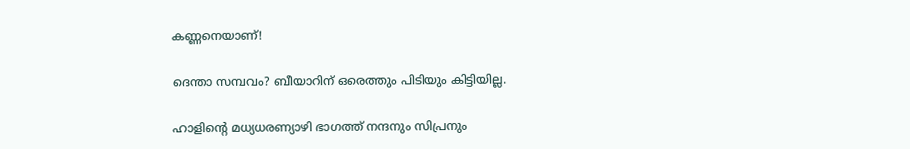കണ്ണനെയാണ്!

ദെന്താ സമ്പവം? ബീയാറിന് ഒരെത്തും പിടിയും കിട്ടിയില്ല.

ഹാളിന്‍റെ മധ്യധരണ്യാഴി ഭാഗത്ത് നന്ദനും സിപ്രനും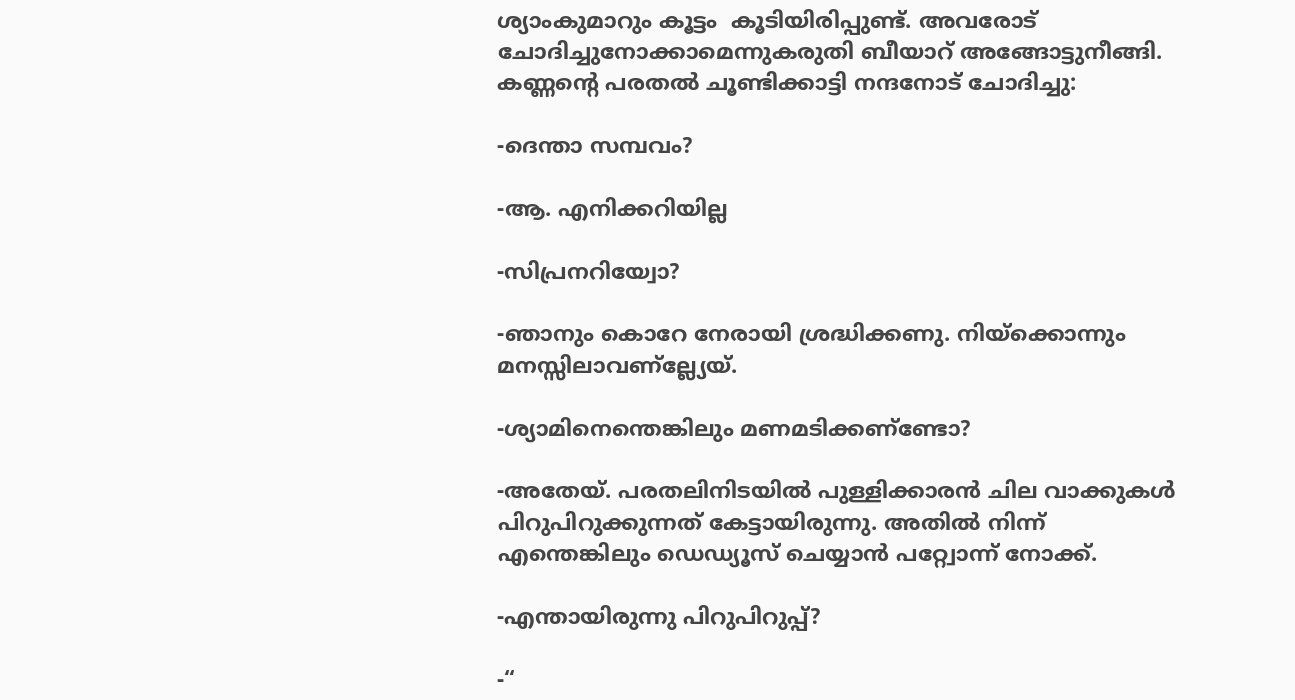ശ്യാംകുമാറും കൂട്ടം  കൂടിയിരിപ്പുണ്ട്. അവരോട് ചോദിച്ചുനോക്കാമെന്നുകരുതി ബീയാറ് അങ്ങോട്ടുനീങ്ങി. കണ്ണന്‍റെ പരതല്‍ ചൂണ്ടിക്കാട്ടി നന്ദനോട് ചോദിച്ചു:

-ദെന്താ സമ്പവം?

-ആ. എനിക്കറിയില്ല

-സിപ്രനറിയ്വോ?

-ഞാനും കൊറേ നേരായി ശ്രദ്ധിക്കണു. നിയ്ക്കൊന്നും മനസ്സിലാവണ്‌ല്ല്യേയ്.

-ശ്യാമിനെന്തെങ്കിലും മണമടിക്കണ്‌ണ്ടോ?

-അതേയ്. പരതലിനിടയില്‍ പുള്ളിക്കാരന്‍ ചില വാക്കുകള്‍ പിറുപിറുക്കുന്നത് കേട്ടായിരുന്നു. അതില്‍ നിന്ന് എന്തെങ്കിലും ഡെഡ്യൂസ് ചെയ്യാന്‍ പറ്റ്വോന്ന് നോക്ക്.

-എന്തായിരുന്നു പിറുപിറുപ്പ്?

-“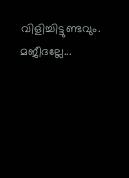വിളിച്ചിട്ടുണ്ടവും. മജീദല്ലേ...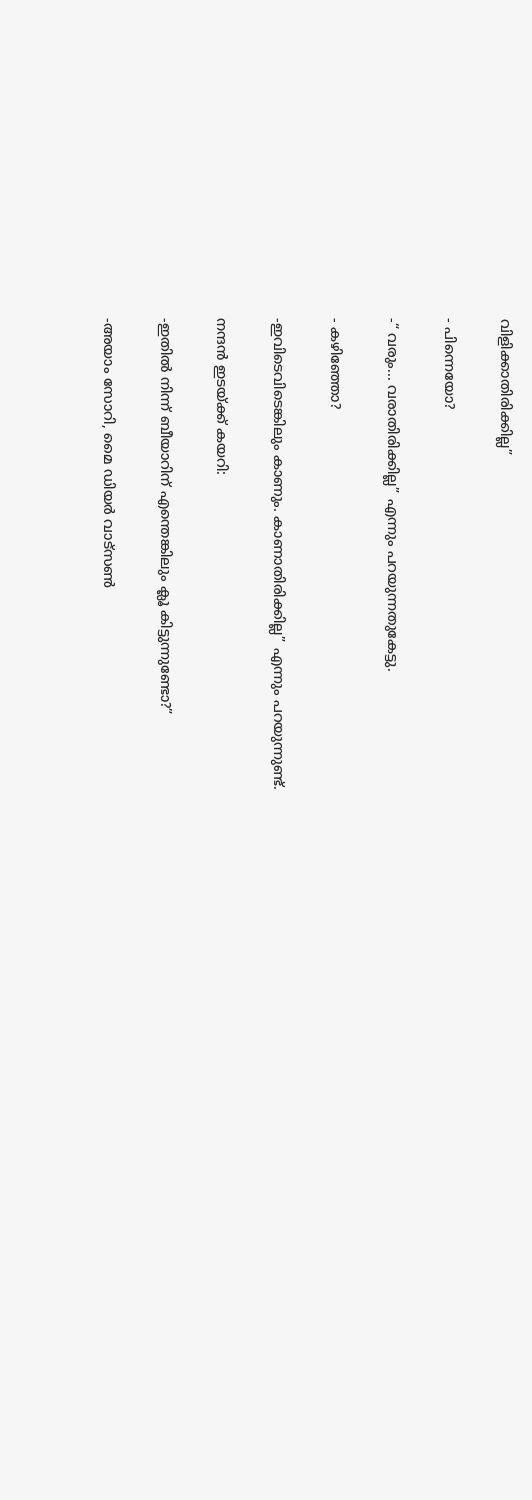വിളിക്കാതിരിക്കില്ല”

- പിന്നെയോ?

-“ വരും... വരാതിരിക്കില്ല” എന്നും പറയുന്നതുകേട്ടു.

- കഴിഞ്ഞോ?

-ഇവിടെവിടെങ്കിലും കാണും. കാണാതിരിക്കില്ല” എന്നും പറയുന്നുണ്ട്.

നന്ദന്‍ ഇടയ്ക്ക് കയറി:

-ഇതില്‍ നിന്ന് ബീയാറിന്‌ എന്തെങ്കിലും ക്ലൂ കിട്ടുന്നുണ്ടോ?”

-അയാം സോറി, മൈ ഡിയര്‍ വാട്സണ്‍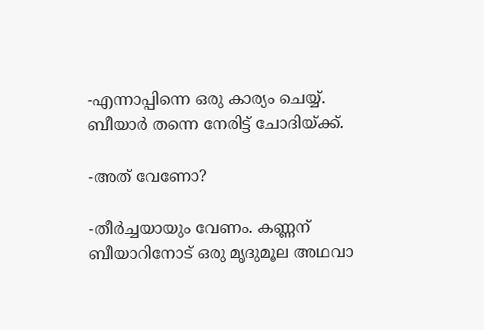-എന്നാപ്പിന്നെ ഒരു കാര്യം ചെയ്യ്. ബീയാര്‍ തന്നെ നേരിട്ട് ചോദിയ്ക്ക്.

-അത് വേണോ?

-തീര്‍ച്ചയായും വേണം. കണ്ണന്‌ ബീയാറിനോട് ഒരു മൃദുമൂല അഥവാ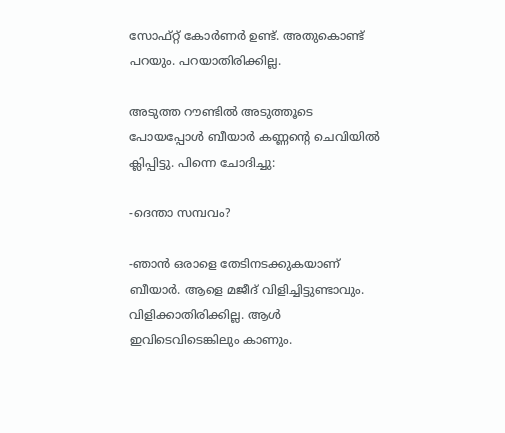സോഫ്റ്റ് കോര്‍ണര്‍ ഉണ്ട്. അതുകൊണ്ട് പറയും. പറയാതിരിക്കില്ല.

അടുത്ത റൗണ്ടില്‍ അടുത്തൂടെ പോയപ്പോള്‍ ബീയാര്‍ കണ്ണന്‍റെ ചെവിയില്‍ ക്ലിപ്പിട്ടു. പിന്നെ ചോദിച്ചു:

-ദെന്താ സമ്പവം?

-ഞാന്‍ ഒരാളെ തേടിനടക്കുകയാണ്‌ ബീയാര്‍. ആളെ മജീദ് വിളിച്ചിട്ടുണ്ടാവും. വിളിക്കാതിരിക്കില്ല. ആള്‍ ഇവിടെവിടെങ്കിലും കാണും.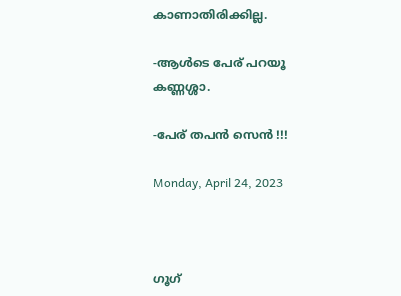കാണാതിരിക്കില്ല.

-ആള്‍ടെ പേര്‌ പറയൂ കണ്ണശ്ശാ.

-പേര്‌ തപന്‍ സെന്‍ !!!

Monday, April 24, 2023



ഗൂഗ്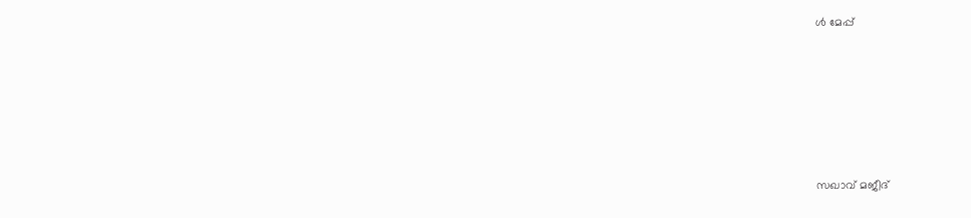ള്‍ മേപ്പ്






സഖാവ് മജീദ്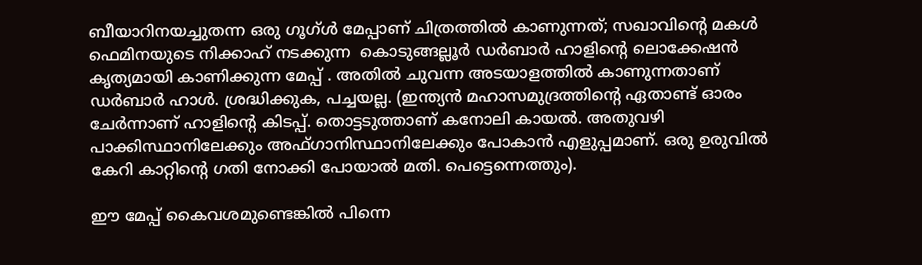ബീയാറിനയച്ചുതന്ന ഒരു ഗൂഗ്ള്‍ മേപ്പാണ്‌ ചിത്രത്തില്‍ കാണുന്നത്; സഖാവിന്‍റെ മകള്‍ ഫെമിനയുടെ നിക്കാഹ് നടക്കുന്ന  കൊടുങ്ങല്ലൂര്‍ ഡര്‍ബാര്‍ ഹാളിന്‍റെ ലൊക്കേഷന്‍ കൃത്യമായി കാണിക്കുന്ന മേപ്പ് . അതില്‍ ചുവന്ന അടയാളത്തില്‍ കാണുന്നതാണ്‌ ഡര്‍ബാര്‍ ഹാള്‍. ശ്രദ്ധിക്കുക, പച്ചയല്ല. (ഇന്ത്യന്‍ മഹാസമുദ്രത്തിന്‍റെ ഏതാണ്ട് ഓരം ചേര്‍ന്നാണ്‌ ഹാളിന്‍റെ കിടപ്പ്. തൊട്ടടുത്താണ്‌ കനോലി കായല്‍. അതുവഴി പാക്കിസ്ഥാനിലേക്കും അഫ്ഗാനിസ്ഥാനിലേക്കും പോകാന്‍ എളുപ്പമാണ്‌. ഒരു ഉരുവില്‍ കേറി കാറ്റിന്‍റെ ഗതി നോക്കി പോയാല്‍ മതി. പെട്ടെന്നെത്തും).

ഈ മേപ്പ് കൈവശമുണ്ടെങ്കില്‍ പിന്നെ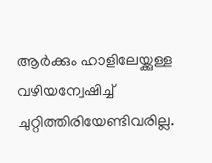ആര്‍ക്കും ഹാളിലേയ്ക്കുള്ള വഴിയന്വേഷിച്ച് ചുറ്റിത്തിരിയേണ്ടിവരില്ല.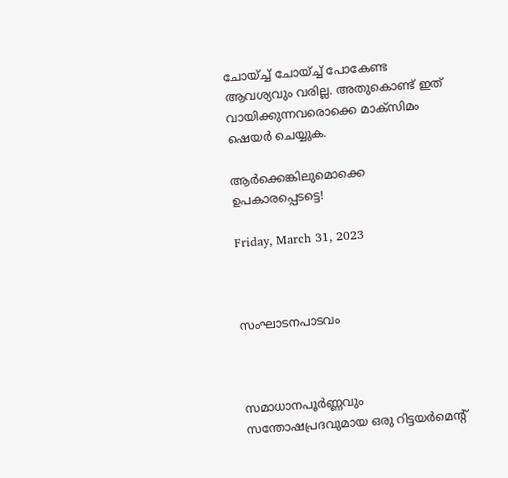ചോയ്ച്ച് ചോയ്ച്ച് പോകേണ്ട ആവശ്യവും വരില്ല. അതുകൊണ്ട് ഇത് വായിക്കുന്നവരൊക്കെ മാക്സിമം ഷെയര്‍ ചെയ്യുക.

ആര്‍ക്കെങ്കിലുമൊക്കെ ഉപകാരപ്പെടട്ടെ!

Friday, March 31, 2023



സംഘാടനപാടവം



സമാധാനപൂര്‍ണ്ണവും സന്തോഷപ്രദവുമായ ഒരു റിട്ടയര്‍മെന്‍റ്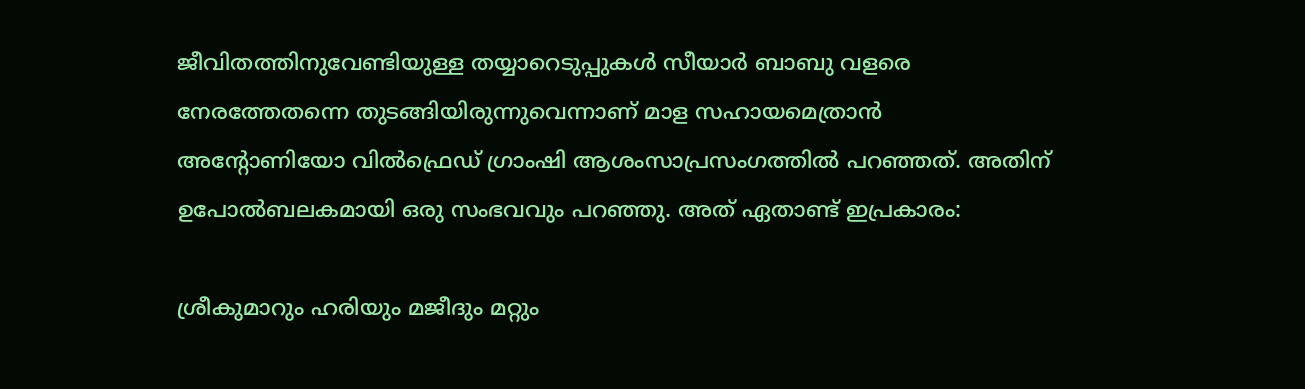ജീവിതത്തിനുവേണ്ടിയുള്ള തയ്യാറെടുപ്പുകള്‍ സീയാര്‍ ബാബു വളരെ നേരത്തേതന്നെ തുടങ്ങിയിരുന്നുവെന്നാണ്‌ മാള സഹായമെത്രാന്‍ അന്‍റോണിയോ വില്‍ഫ്രെഡ് ഗ്രാംഷി ആശംസാപ്രസംഗത്തില്‍ പറഞ്ഞത്. അതിന്‌ ഉപോല്‍ബലകമായി ഒരു സംഭവവും പറഞ്ഞു. അത് ഏതാണ്ട് ഇപ്രകാരം:

ശ്രീകുമാറും ഹരിയും മജീദും മറ്റും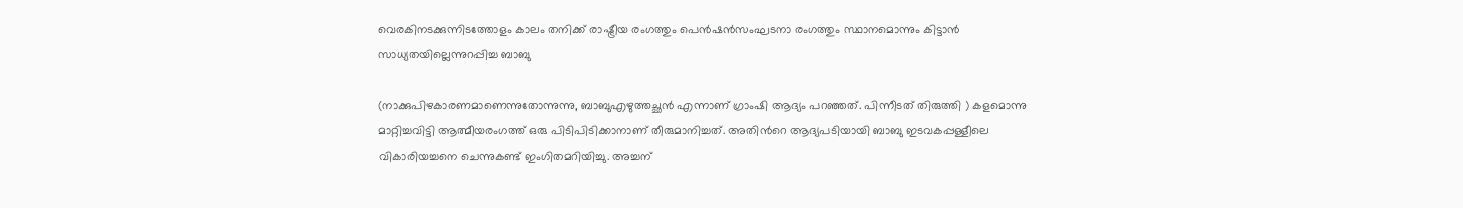വെരകിനടക്കുന്നിടത്തോളം കാലം തനിക്ക് രാഷ്ട്രീയ രംഗത്തും പെന്‍ഷന്‍സംഘടനാ രംഗത്തും സ്ഥാനമൊന്നും കിട്ടാന്‍ സാധ്യതയില്ലെന്നുറപ്പിച്ച ബാബു

(നാക്കുപിഴകാരണമാണെന്നുതോന്നുന്നു, ബാബുഎഴുത്തച്ഛന്‍ എന്നാണ്‌ ഗ്രാംഷി ആദ്യം പറഞ്ഞത്. പിന്നീടത് തിരുത്തി ) കളമൊന്നു മാറ്റിച്ചവിട്ടി ആത്മീയരംഗത്ത് ഒരു പിടിപിടിക്കാനാണ്‌ തീരുമാനിച്ചത്. അതിന്‍റെ ആദ്യപടിയായി ബാബു ഇടവകപ്പള്ളീലെ വികാരിയച്ചനെ ചെന്നുകണ്ട് ഇംഗിതമറിയിച്ചു. അച്ചന്‌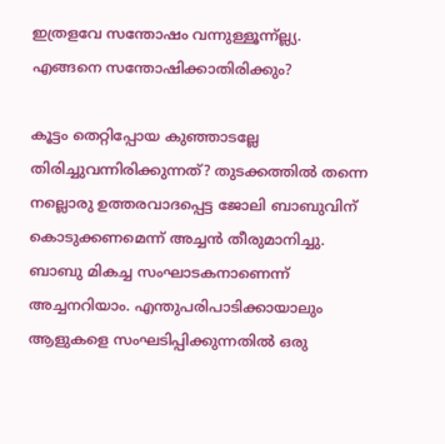ഇത്രളവേ സന്തോഷം വന്നുള്ളൂന്ന്ല്ല്യ. എങ്ങനെ സന്തോഷിക്കാതിരിക്കും?

കൂട്ടം തെറ്റിപ്പോയ കുഞ്ഞാടല്ലേ തിരിച്ചുവന്നിരിക്കുന്നത്? തുടക്കത്തില്‍ തന്നെ നല്ലൊരു ഉത്തരവാദപ്പെട്ട ജോലി ബാബുവിന്‌ കൊടുക്കണമെന്ന് അച്ചന്‍ തീരുമാനിച്ചു. ബാബു മികച്ച സംഘാടകനാണെന്ന് അച്ചനറിയാം. എന്തുപരിപാടിക്കായാലും ആളുകളെ സംഘടിപ്പിക്കുന്നതില്‍ ഒരു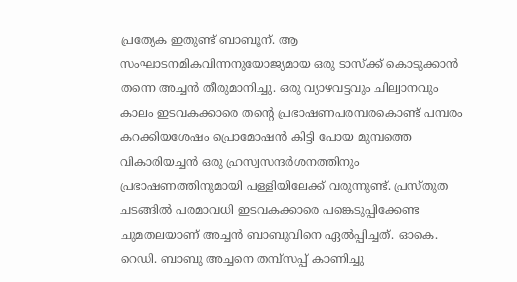പ്രത്യേക ഇതുണ്ട് ബാബൂന്‌. ആ സംഘാടനമികവിന്നനുയോജ്യമായ ഒരു ടാസ്ക്ക് കൊടുക്കാന്‍ തന്നെ അച്ചന്‍ തീരുമാനിച്ചു. ഒരു വ്യാഴവട്ടവും ചില്വാനവും കാലം ഇടവകക്കാരെ തന്‍റെ പ്രഭാഷണപരമ്പരകൊണ്ട് പമ്പരം കറക്കിയശേഷം പ്രൊമോഷന്‍ കിട്ടി പോയ മുമ്പത്തെ വികാരിയച്ചന്‍ ഒരു ഹ്രസ്വസന്ദര്‍ശനത്തിനും പ്രഭാഷണത്തിനുമായി പള്ളിയിലേക്ക് വരുന്നുണ്ട്. പ്രസ്തുത ചടങ്ങില്‍ പരമാവധി ഇടവകക്കാരെ പങ്കെടുപ്പിക്കേണ്ട ചുമതലയാണ്‌ അച്ചന്‍ ബാബുവിനെ ഏല്‍പ്പിച്ചത്. ഓകെ. റെഡി. ബാബു അച്ചനെ തമ്പ്സപ്പ് കാണിച്ചു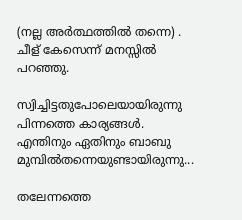(നല്ല അര്‍ത്ഥത്തില്‍ തന്നെ) . ചീള്‌ കേസെന്ന് മനസ്സില്‍ പറഞ്ഞു.

സ്വിച്ചിട്ടതുപോലെയായിരുന്നു പിന്നത്തെ കാര്യങ്ങള്‍. എന്തിനും ഏതിനും ബാബു മുമ്പില്‍തന്നെയുണ്ടായിരുന്നു...

തലേന്നത്തെ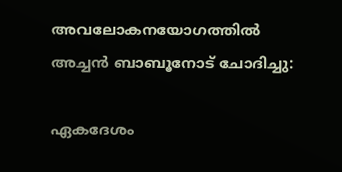അവലോകനയോഗത്തില്‍ അച്ചന്‍ ബാബൂനോട് ചോദിച്ചു:

ഏകദേശം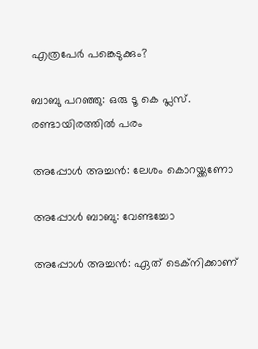എത്രപേര്‍ പങ്കെടുക്കും?

ബാബു പറഞ്ഞു: ഒരു ടൂ കെ പ്ലസ്. രണ്ടായിരത്തില്‍ പരം

അപ്പോള്‍ അച്ചന്‍: ലേശം കൊറയ്ക്കണോ

അപ്പോള്‍ ബാബു: വേണ്ടച്ചോ

അപ്പോള്‍ അച്ചന്‍: ഏത് ടെക്നിക്കാണ്‌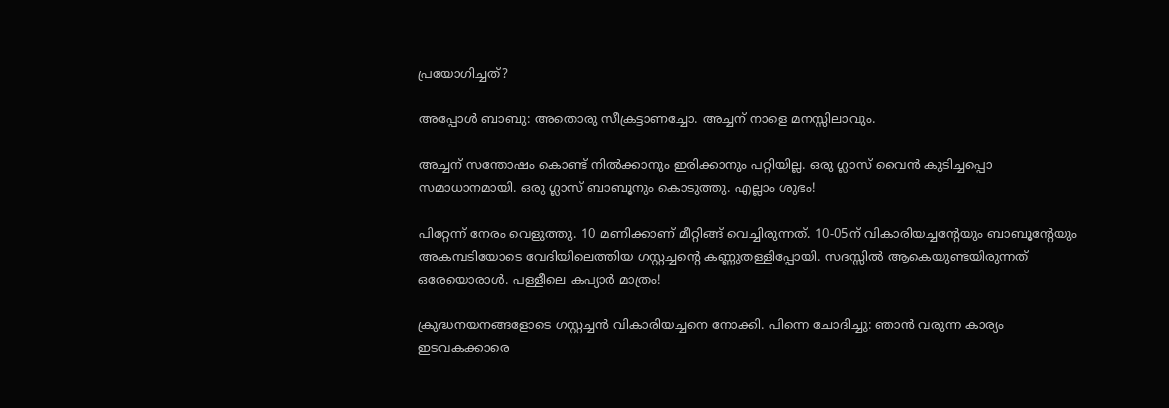പ്രയോഗിച്ചത്?

അപ്പോള്‍ ബാബു: അതൊരു സീക്രട്ടാണച്ചോ. അച്ചന്‌ നാളെ മനസ്സിലാവും.

അച്ചന് സന്തോഷം കൊണ്ട് നില്‍ക്കാനും ഇരിക്കാനും പറ്റിയില്ല. ഒരു ഗ്ലാസ് വൈന്‍ കുടിച്ചപ്പൊ സമാധാനമായി. ഒരു ഗ്ലാസ് ബാബൂനും കൊടുത്തു. എല്ലാം ശുഭം!

പിറ്റേന്ന് നേരം വെളുത്തു. 10 മണിക്കാണ്‌ മീറ്റിങ്ങ് വെച്ചിരുന്നത്. 10-05ന്‌ വികാരിയച്ചന്‍റേയും ബാബൂന്‍റേയും അകമ്പടിയോടെ വേദിയിലെത്തിയ ഗസ്റ്റച്ചന്‍റെ കണ്ണുതള്ളിപ്പോയി. സദസ്സില്‍ ആകെയുണ്ടയിരുന്നത് ഒരേയൊരാള്‍. പള്ളീലെ കപ്യാര്‍ മാത്രം!

ക്രുദ്ധനയനങ്ങളോടെ ഗസ്റ്റച്ചന്‍ വികാരിയച്ചനെ നോക്കി. പിന്നെ ചോദിച്ചു: ഞാന്‍ വരുന്ന കാര്യം ഇടവകക്കാരെ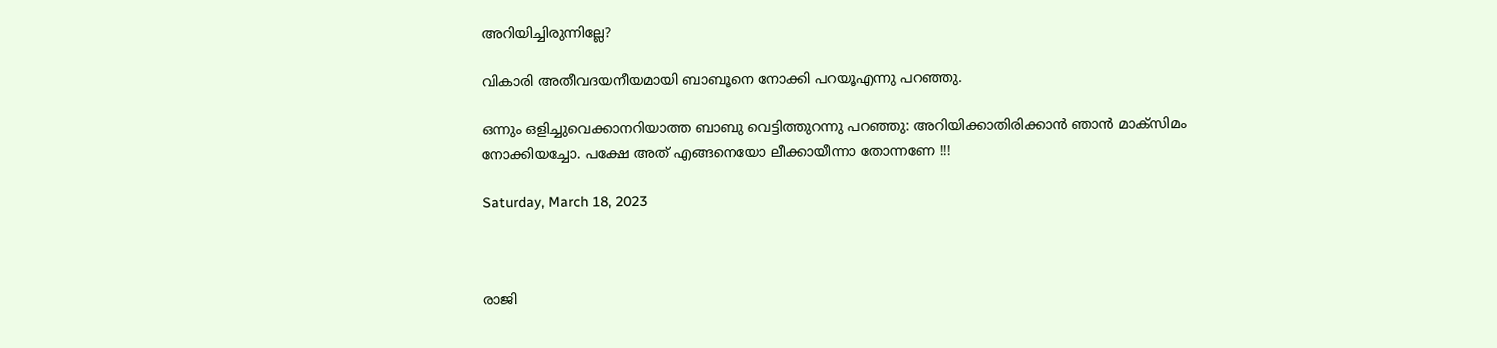അറിയിച്ചിരുന്നില്ലേ?

വികാരി അതീവദയനീയമായി ബാബൂനെ നോക്കി പറയൂഎന്നു പറഞ്ഞു.

ഒന്നും ഒളിച്ചുവെക്കാനറിയാത്ത ബാബു വെട്ടിത്തുറന്നു പറഞ്ഞു: അറിയിക്കാതിരിക്കാന്‍ ഞാന്‍ മാക്സിമം നോക്കിയച്ചോ. പക്ഷേ അത് എങ്ങനെയോ ലീക്കായീന്നാ തോന്നണേ !!!

Saturday, March 18, 2023



രാജി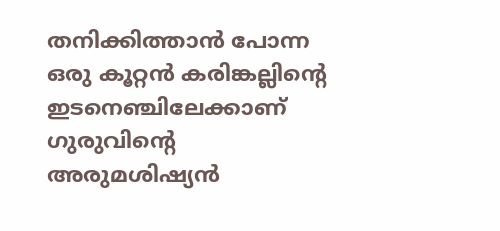തനിക്കിത്താന്‍ പോന്ന  ഒരു കൂറ്റന്‍ കരിങ്കല്ലിന്‍റെ ഇടനെഞ്ചിലേക്കാണ്‌ ഗുരുവിന്‍റെ അരുമശിഷ്യന്‍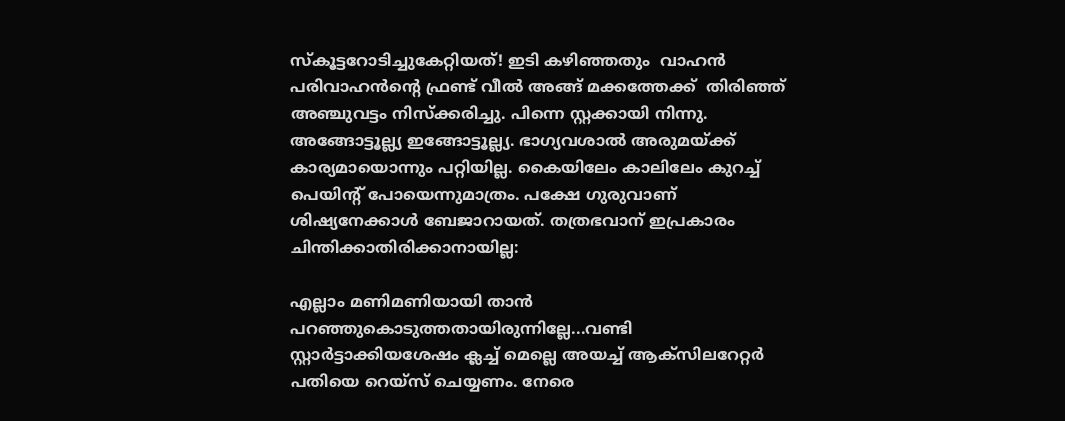സ്കൂട്ടറോടിച്ചുകേറ്റിയത്! ഇടി കഴിഞ്ഞതും  വാഹന്‍ പരിവാഹന്‍ന്‍റെ ഫ്രണ്ട് വീല്‍ അങ്ങ് മക്കത്തേക്ക്  തിരിഞ്ഞ് അഞ്ചുവട്ടം നിസ്ക്കരിച്ചു. പിന്നെ സ്റ്റക്കായി നിന്നു. അങ്ങോട്ടൂല്ല്യ ഇങ്ങോട്ടൂല്ല്യ. ഭാഗ്യവശാല്‍ അരുമയ്ക്ക് കാര്യമായൊന്നും പറ്റിയില്ല. കൈയിലേം കാലിലേം കുറച്ച് പെയിന്‍റ് പോയെന്നുമാത്രം. പക്ഷേ ഗുരുവാണ്‌ ശിഷ്യനേക്കാള്‍ ബേജാറായത്. തത്രഭവാന്‌ ഇപ്രകാരം ചിന്തിക്കാതിരിക്കാനായില്ല:

എല്ലാം മണിമണിയായി താന്‍ പറഞ്ഞുകൊടുത്തതായിരുന്നില്ലേ...വണ്ടി സ്റ്റാര്‍ട്ടാക്കിയശേഷം ക്ലച്ച് മെല്ലെ അയച്ച് ആക്സിലറേറ്റര്‍ പതിയെ റെയ്സ് ചെയ്യണം. നേരെ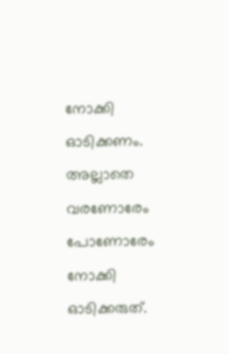നോക്കി ഓടിക്കണം. അല്ലാതെ വരണോരേം പോണോരേം നോക്കി ഓടിക്കരുത്.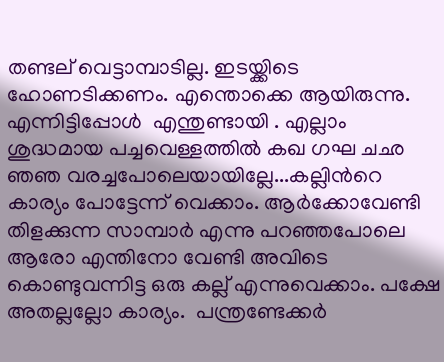തണ്ടല്‌ വെട്ടാമ്പാടില്ല. ഇടയ്ക്കിടെ ഹോണടിക്കണം. എന്തൊക്കെ ആയിരുന്നു. എന്നിട്ടിപ്പോള്‍  എന്തുണ്ടായി . എല്ലാം ശുദ്ധമായ പച്ചവെള്ളത്തില്‍ കഖ ഗഘ ചഛ ഞഞ വരച്ചപോലെയായില്ലേ...കല്ലിന്‍റെ കാര്യം പോട്ടേന്ന് വെക്കാം. ആര്‍ക്കോവേണ്ടി തിളക്കുന്ന സാമ്പാര്‍ എന്നു പറഞ്ഞപോലെ ആരോ എന്തിനോ വേണ്ടി അവിടെ കൊണ്ടുവന്നിട്ട ഒരു കല്ല് എന്നുവെക്കാം. പക്ഷേ അതല്ലല്ലോ കാര്യം.  പന്ത്രണ്ടേക്കര്‍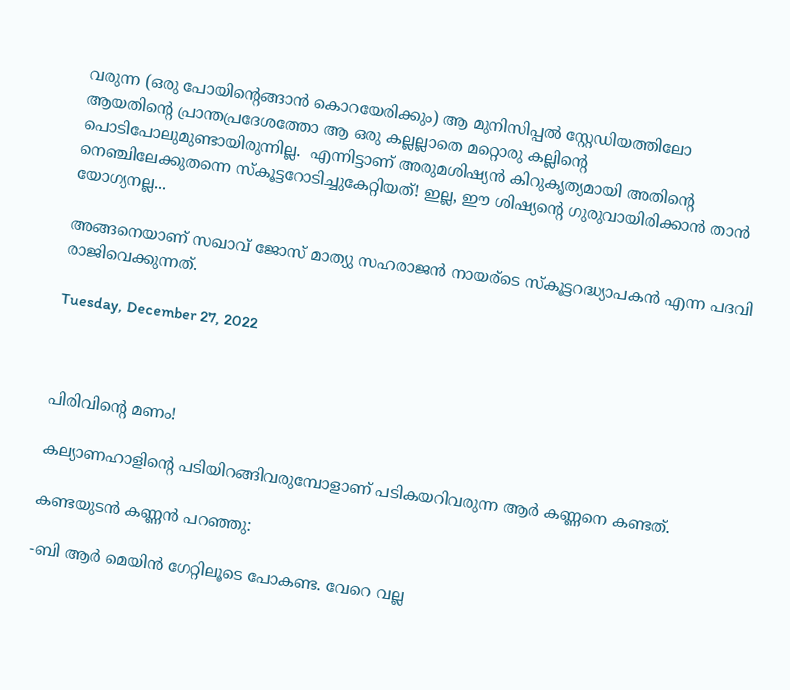വരുന്ന (ഒരു പോയിന്‍റെങ്ങാന്‍ കൊറയേരിക്കും) ആ മുനിസിപ്പല്‍ സ്റ്റേഡിയത്തിലോ ആയതിന്‍റെ പ്രാന്തപ്രദേശത്തോ ആ ഒരു കല്ലല്ലാതെ മറ്റൊരു കല്ലിന്‍റെ പൊടിപോലുമുണ്ടായിരുന്നില്ല.  എന്നിട്ടാണ്‌ അരുമശിഷ്യന്‍ കിറുകൃത്യമായി അതിന്‍റെ നെഞ്ചിലേക്കുതന്നെ സ്കൂട്ടറോടിച്ചുകേറ്റിയത്! ഇല്ല, ഈ ശിഷ്യന്‍റെ ഗുരുവായിരിക്കാന്‍ താന്‍ യോഗ്യനല്ല...

അങ്ങനെയാണ്‌ സഖാവ് ജോസ് മാത്യു സഹരാജന്‍ നായര്‌ടെ സ്കൂട്ടറദ്ധ്യാപകന്‍ എന്ന പദവി രാജിവെക്കുന്നത്.

Tuesday, December 27, 2022



പിരിവിന്‍റെ മണം!

കല്യാണഹാളിന്‍റെ പടിയിറങ്ങിവരുമ്പോളാണ്‌ പടികയറിവരുന്ന ആര്‍ കണ്ണനെ കണ്ടത്.

കണ്ടയുടന്‍ കണ്ണന്‍ പറഞ്ഞു:

-ബി ആര്‍ മെയിന്‍ ഗേറ്റിലൂടെ പോകണ്ട. വേറെ വല്ല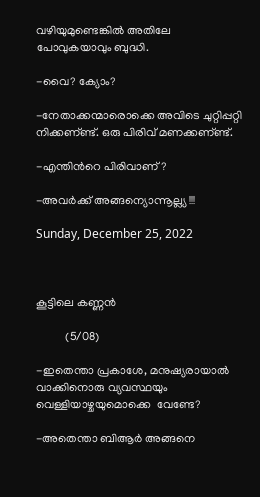വഴിയുമുണ്ടെങ്കില്‍ അതിലേ പോവുകയാവും ബുദ്ധി.

-വൈ? ക്യോം?

-നേതാക്കന്മാരൊക്കെ അവിടെ ചുറ്റിപ്പറ്റി നിക്കണ്‌ണ്ട്. ഒരു പിരിവ് മണക്കണ്‌ണ്ട്.

-എന്തിന്‍റെ പിരിവാണ്‌?

-അവര്‍ക്ക് അങ്ങന്യൊന്നൂല്ല്യ !!!

Sunday, December 25, 2022



കൂട്ടിലെ കണ്ണന്‍

          (5/08)

-ഇതെന്താ പ്രകാശേ, മനുഷ്യരായാല്‍ വാക്കിനൊരു വ്യവസ്ഥയും വെള്ളിയാഴ്ചയുമൊക്കെ  വേണ്ടേ?

-അതെന്താ ബിആര്‍ അങ്ങനെ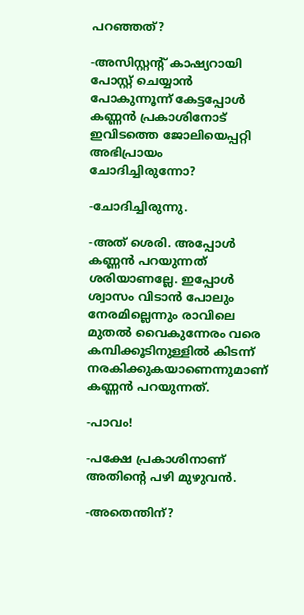പറഞ്ഞത്?

-അസിസ്റ്റന്റ് കാഷ്യറായി പോസ്റ്റ് ചെയ്യാന്‍ പോകുന്നൂന്ന് കേട്ടപ്പോള്‍ കണ്ണന്‍ പ്രകാശിനോട് ഇവിടത്തെ ജോലിയെപ്പറ്റി അഭിപ്രായം ചോദിച്ചിരുന്നോ?

-ചോദിച്ചിരുന്നു.

-അത് ശെരി. അപ്പോള്‍ കണ്ണന്‍ പറയുന്നത് ശരിയാണല്ലേ. ഇപ്പോള്‍ ശ്വാസം വിടാന്‍ പോലും നേരമില്ലെന്നും രാവിലെ മുതല്‍ വൈകുന്നേരം വരെ കമ്പിക്കൂടിനുള്ളില്‍ കിടന്ന് നരകിക്കുകയാണെന്നുമാണ് കണ്ണന്‍ പറയുന്നത്.

-പാവം!

-പക്ഷേ പ്രകാശിനാണ് അതിന്റെ പഴി മുഴുവന്‍.

-അതെന്തിന്?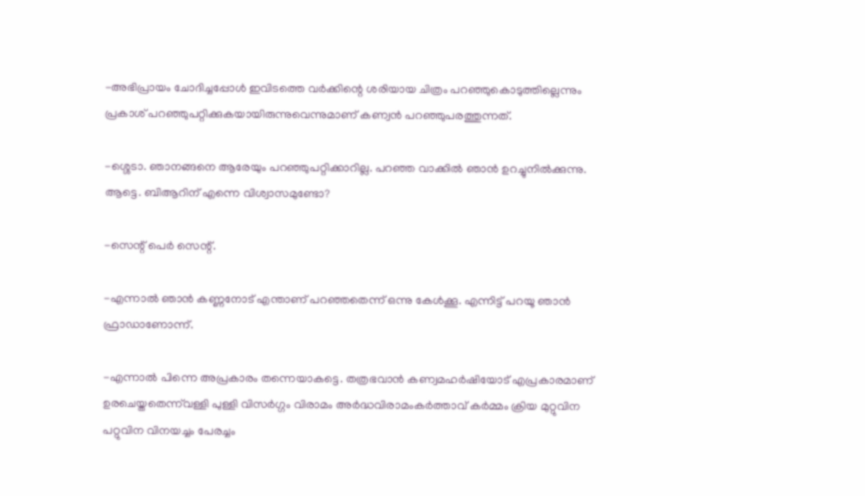-അഭിപ്രായം ചോദിച്ചപ്പോള്‍ ഇവിടത്തെ വര്‍ക്കിന്റെ ശരിയായ ചിത്രം പറഞ്ഞുകൊടുത്തില്ലെന്നും പ്രകാശ് പറഞ്ഞുപറ്റിക്കുകയായിരുന്നുവെന്നുമാണ് കണ്വന്‍ പറഞ്ഞുപരത്തുന്നത്.

-ശ്ശെടാ. ഞാനങ്ങനെ ആരേയും പറഞ്ഞുപറ്റിക്കാറില്ല. പറഞ്ഞ വാക്കില്‍ ഞാന്‍ ഉറച്ചുനില്‍ക്കുന്നു. ആട്ടെ. ബിആറിന് എന്നെ വിശ്വാസമുണ്ടോ?

-സെന്റ് പെര്‍ സെന്റ്.

-എന്നാല്‍ ഞാന്‍ കണ്ണനോട് എന്താണ് പറഞ്ഞതെന്ന് ഒന്നു കേള്‍ക്കൂ. എന്നിട്ട് പറയൂ ഞാന്‍ ഫ്രാഡാണോന്ന്.

-എന്നാല്‍ പിന്നെ അപ്രകാരം തന്നെയാകട്ടെ. തത്രഭവാന്‍ കണ്വമഹര്‍ഷിയോട് എപ്രകാരമാണ് ഉരചെയ്തതെന്ന്‌വള്ളി പുള്ളി വിസര്‍ഗ്ഗം വിരാമം അര്‍ദ്ധവിരാമംകര്‍ത്താവ് കര്‍മ്മം ക്രിയ മുറ്റുവിന പറ്റുവിന വിനയച്ചം പേരച്ചം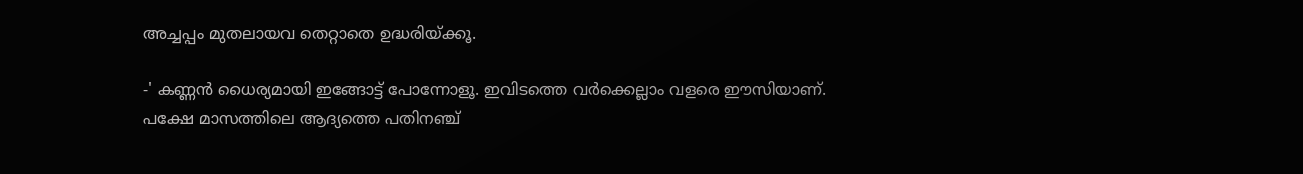അച്ചപ്പം മുതലായവ തെറ്റാതെ ഉദ്ധരിയ്ക്കൂ.

-' കണ്ണന്‍ ധൈര്യമായി ഇങ്ങോട്ട് പോന്നോളൂ. ഇവിടത്തെ വര്‍ക്കെല്ലാം വളരെ ഈസിയാണ്. പക്ഷേ മാസത്തിലെ ആദ്യത്തെ പതിനഞ്ച്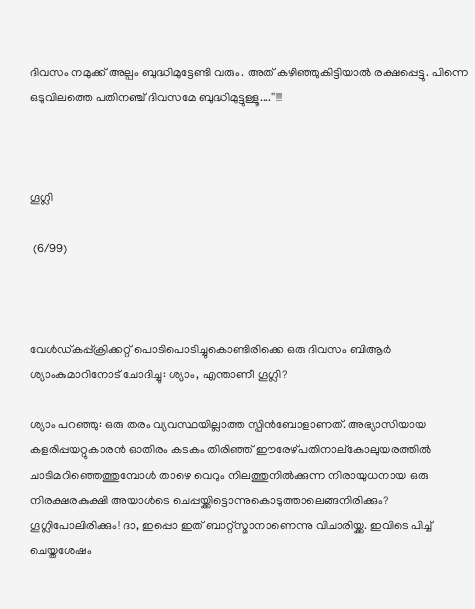ദിവസം നമുക്ക് അല്പം ബുദ്ധിമുട്ടേണ്ടി വരും. അത് കഴിഞ്ഞുകിട്ടിയാല്‍ രക്ഷപ്പെട്ടു. പിന്നെ ഒടുവിലത്തെ പതിനഞ്ച് ദിവസമേ ബുദ്ധിമുട്ടുള്ളൂ....''!!!



ഗൂഗ്ലി

 (6/99)



വേള്‍ഡ്കപ്പ്ക്രിക്കറ്റ് പൊടിപൊടിച്ചുകൊണ്ടിരിക്കെ ഒരു ദിവസം ബിആര്‍ ശ്യാംകുമാറിനോട് ചോദിച്ചു: ശ്യാം, എന്താണീ ഗൂഗ്ലി?

ശ്യാം പറഞ്ഞു: ഒരു തരം വ്യവസ്ഥയില്ലാത്ത സ്പിന്‍ബോളാണത്. അഭ്യാസിയായ കളരിപ്പയറ്റുകാരന്‍ ഓതിരം കടകം തിരിഞ്ഞ് ഈരേഴ്പതിനാല്‌കോലുയരത്തില്‍ ചാടിമറിഞ്ഞെത്തുമ്പോള്‍ താഴെ വെറും നിലത്തുനില്‍ക്കുന്ന നിരായുധനായ ഒരു നിരക്ഷരകുക്ഷി അയാള്‍ടെ ചെപ്പയ്ക്കിട്ടൊന്നുകൊടുത്താലെങ്ങനിരിക്കും? ഗൂഗ്ലിപോലിരിക്കും! ദാ, ഇപ്പൊ ഇത് ബാറ്റ്‌സ്മാനാണെന്നു വിചാരിയ്ക്ക. ഇവിടെ പിച്ച് ചെയ്തശേഷം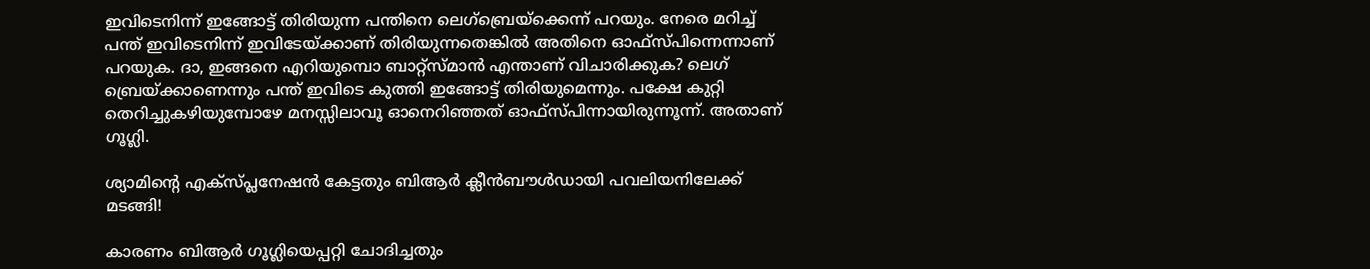ഇവിടെനിന്ന് ഇങ്ങോട്ട് തിരിയുന്ന പന്തിനെ ലെഗ്‌ബ്രെയ്‌ക്കെന്ന് പറയും. നേരെ മറിച്ച് പന്ത് ഇവിടെനിന്ന് ഇവിടേയ്ക്കാണ് തിരിയുന്നതെങ്കില്‍ അതിനെ ഓഫ്‌സ്പിന്നെന്നാണ് പറയുക. ദാ, ഇങ്ങനെ എറിയുമ്പൊ ബാറ്റ്‌സ്മാന്‍ എന്താണ് വിചാരിക്കുക? ലെഗ് ബ്രെയ്ക്കാണെന്നും പന്ത് ഇവിടെ കുത്തി ഇങ്ങോട്ട് തിരിയുമെന്നും. പക്ഷേ കുറ്റി തെറിച്ചുകഴിയുമ്പോഴേ മനസ്സിലാവൂ ഓനെറിഞ്ഞത് ഓഫ്‌സ്പിന്നായിരുന്നൂന്ന്. അതാണ് ഗൂഗ്ലി.

ശ്യാമിന്റെ എക്‌സ്പ്ലനേഷന്‍ കേട്ടതും ബിആര്‍ ക്ലീന്‍ബൗള്‍ഡായി പവലിയനിലേക്ക് മടങ്ങി!

കാരണം ബിആര്‍ ഗൂഗ്ലിയെപ്പറ്റി ചോദിച്ചതും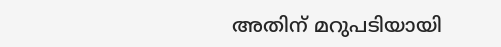അതിന് മറുപടിയായി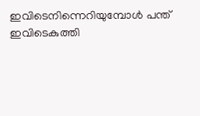ഇവിടെനിന്നെറിയുമ്പോള്‍ പന്ത് ഇവിടെകുത്തി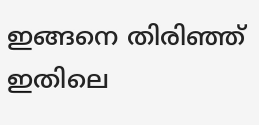ഇങ്ങനെ തിരിഞ്ഞ് ഇതിലെ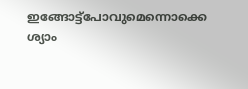ഇങ്ങോട്ട്‌പോവുമെന്നൊക്കെ ശ്യാം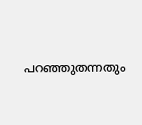പറഞ്ഞുതന്നതും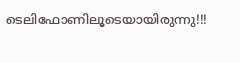ടെലിഫോണിലൂടെയായിരുന്നു!!!